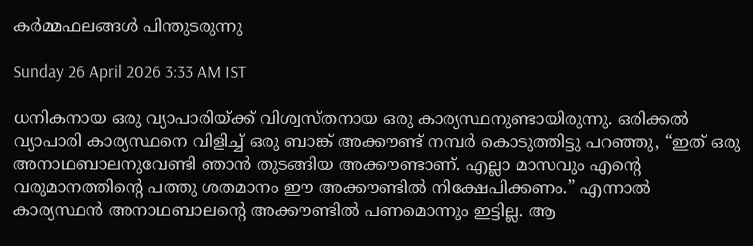കർമ്മഫലങ്ങൾ പിന്തുടരുന്നു

Sunday 26 April 2026 3:33 AM IST

ധനികനായ ഒരു വ്യാപാരിയ്ക്ക് വിശ്വസ്തനായ ഒരു കാര്യസ്ഥനുണ്ടായിരുന്നു. ഒരിക്കൽ വ്യാപാരി കാര്യസ്ഥനെ വിളിച്ച് ഒരു ബാങ്ക് അക്കൗണ്ട് നമ്പർ കൊടുത്തിട്ടു പറഞ്ഞു, “ഇത് ഒരു അനാഥബാലനുവേണ്ടി ഞാൻ തുടങ്ങിയ അക്കൗണ്ടാണ്. എല്ലാ മാസവും എന്റെ വരുമാനത്തിൻ്റെ പത്തു ശതമാനം ഈ അക്കൗണ്ടിൽ നിക്ഷേപിക്കണം.” എന്നാൽ കാര്യസ്ഥൻ അനാഥബാലന്റെ അക്കൗണ്ടിൽ പണമൊന്നും ഇട്ടില്ല. ആ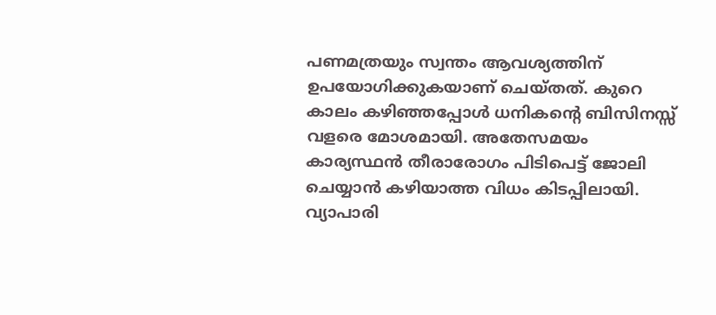പണമത്രയും സ്വന്തം ആവശ്യത്തിന് ഉപയോഗിക്കുകയാണ് ചെയ്തത്. കുറെ കാലം കഴിഞ്ഞപ്പോൾ ധനികന്റെ ബിസിനസ്സ് വളരെ മോശമായി. അതേസമയം കാര്യസ്ഥൻ തീരാരോഗം പിടിപെട്ട് ജോലി ചെയ്യാൻ കഴിയാത്ത വിധം കിടപ്പിലായി. വ്യാപാരി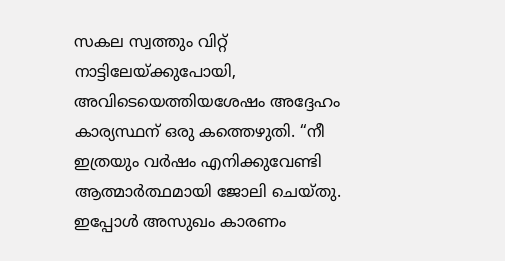സകല സ്വത്തും വിറ്റ് നാട്ടിലേയ്ക്കുപോയി, അവിടെയെത്തിയശേഷം അദ്ദേഹം കാര്യസ്ഥന് ഒരു കത്തെഴുതി. “നീ ഇത്രയും വർഷം എനിക്കുവേണ്ടി ആത്മാർത്ഥമായി ജോലി ചെയ്തു. ഇപ്പോൾ അസുഖം കാരണം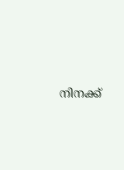നിനക്ക്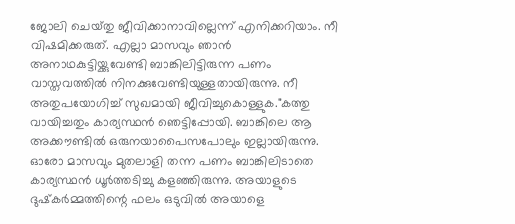ജോലി ചെയ്‌തു ജീവിക്കാനാവില്ലെന്ന് എനിക്കറിയാം. നീ വിഷമിക്കരുത്. എല്ലാ മാസവും ഞാൻ അനാഥകുട്ടിയ്ക്കുവേണ്ടി ബാങ്കിലിട്ടിരുന്ന പണം വാസ്തവത്തിൽ നിനക്കുവേണ്ടിയുള്ളതായിരുന്നു. നീ അതുപയോഗിച്ച് സുഖമായി ജീവിച്ചുകൊള്ളുക."കത്തു വായിച്ചതും കാര്യസ്ഥൻ ഞെട്ടിപ്പോയി. ബാങ്കിലെ ആ അക്കൗണ്ടിൽ ഒരുനയാപൈസപോലും ഇല്ലായിരുന്നു. ഓരോ മാസവും മുതലാളി തന്ന പണം ബാങ്കിലിടാതെ കാര്യസ്ഥൻ ധൂർത്തടിച്ചു കളഞ്ഞിരുന്നു. അയാളുടെ ദുഷ്‌കർമ്മത്തിന്റെ ഫലം ഒടുവിൽ അയാളെ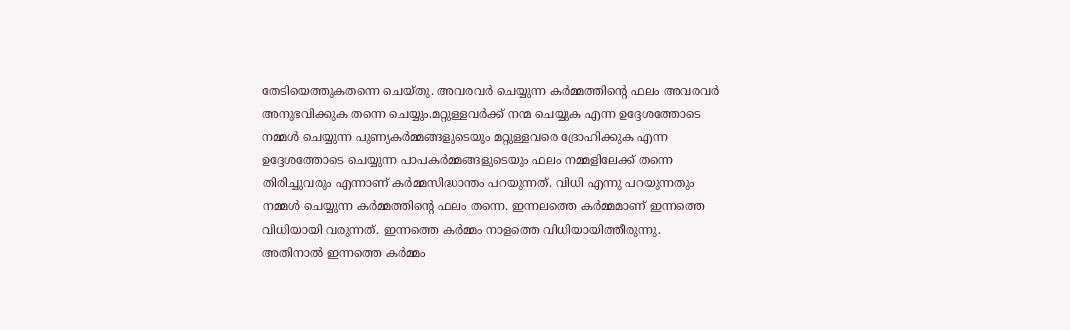തേടിയെത്തുകതന്നെ ചെയ്തു‌. അവരവർ ചെയ്യുന്ന കർമ്മത്തിൻ്റെ ഫലം അവരവർ അനുഭവിക്കുക തന്നെ ചെയ്യും.മറ്റുള്ളവർക്ക് നന്മ ചെയ്യുക എന്ന ഉദ്ദേശത്തോടെ നമ്മൾ ചെയ്യുന്ന പുണ്യകർമ്മങ്ങളുടെയും മറ്റുള്ളവരെ ദ്രോഹിക്കുക എന്ന ഉദ്ദേശത്തോടെ ചെയ്യുന്ന പാപകർമ്മങ്ങളുടെയും ഫലം നമ്മളിലേക്ക് തന്നെ തിരിച്ചുവരും എന്നാണ് കർമ്മസിദ്ധാന്തം പറയുന്നത്. വിധി എന്നു പറയുന്നതും നമ്മൾ ചെയ്യുന്ന കർമ്മത്തിൻ്റെ ഫലം തന്നെ. ഇന്നലത്തെ കർമ്മമാണ് ഇന്നത്തെ വിധിയായി വരുന്നത്. ഇന്നത്തെ കർമ്മം നാളത്തെ വിധിയായിത്തീരുന്നു. അതിനാൽ ഇന്നത്തെ കർമ്മം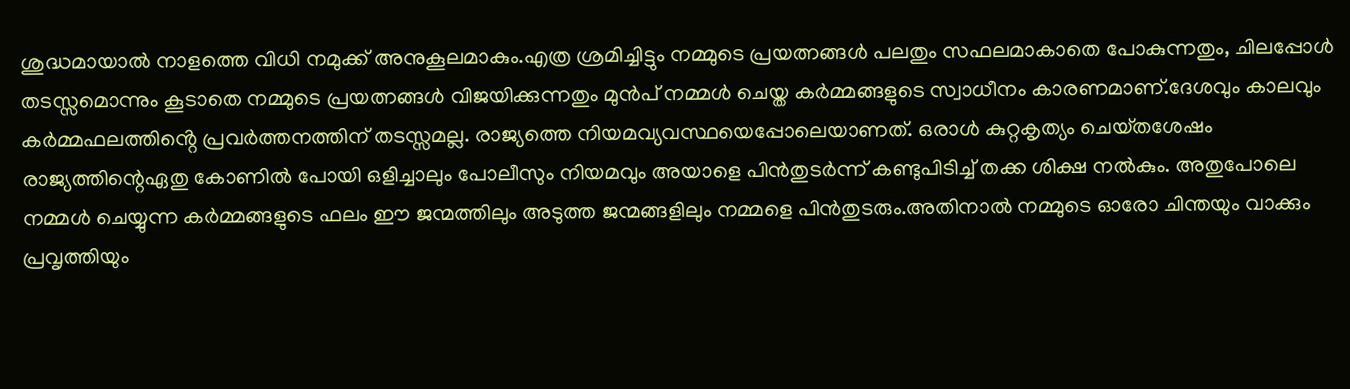ശുദ്ധമായാൽ നാളത്തെ വിധി നമുക്ക് അനുകൂലമാകും.എത്ര ശ്രമിച്ചിട്ടും നമ്മുടെ പ്രയത്നങ്ങൾ പലതും സഫലമാകാതെ പോകുന്നതും, ചിലപ്പോൾ തടസ്സമൊന്നും കൂടാതെ നമ്മുടെ പ്രയത്നങ്ങൾ വിജയിക്കുന്നതും മുൻപ് നമ്മൾ ചെയ്ത കർമ്മങ്ങളുടെ സ്വാധീനം കാരണമാണ്.ദേശവും കാലവും കർമ്മഫലത്തിൻ്റെ പ്രവർത്തനത്തിന് തടസ്സമല്ല. രാജ്യത്തെ നിയമവ്യവസ്ഥയെപ്പോലെയാണത്. ഒരാൾ കുറ്റകൃത്യം ചെയ്‌തശേഷം രാജ്യത്തിന്റെഏതു കോണിൽ പോയി ഒളിച്ചാലും പോലീസും നിയമവും അയാളെ പിൻതുടർന്ന് കണ്ടുപിടിച്ച് തക്ക ശിക്ഷ നൽകും. അതുപോലെ നമ്മൾ ചെയ്യുന്ന കർമ്മങ്ങളുടെ ഫലം ഈ ജന്മത്തിലും അടുത്ത ജന്മങ്ങളിലും നമ്മളെ പിൻതുടരും.അതിനാൽ നമ്മുടെ ഓരോ ചിന്തയും വാക്കും പ്രവൃത്തിയും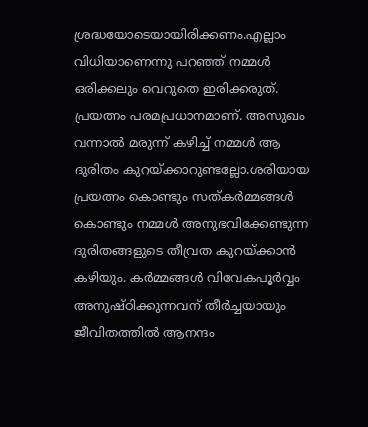ശ്രദ്ധയോടെയായിരിക്കണം.എല്ലാം വിധിയാണെന്നു പറഞ്ഞ് നമ്മൾ ഒരിക്കലും വെറുതെ ഇരിക്കരുത്. പ്രയത്നം പരമപ്രധാനമാണ്. അസുഖം വന്നാൽ മരുന്ന് കഴിച്ച് നമ്മൾ ആ ദുരിതം കുറയ്ക്കാറുണ്ടല്ലോ.ശരിയായ പ്രയത്നം കൊണ്ടും സത്‌കർമ്മങ്ങൾ കൊണ്ടും നമ്മൾ അനുഭവിക്കേണ്ടുന്ന ദുരിതങ്ങളുടെ തീവ്രത കുറയ്ക്കാൻ കഴിയും. കർമ്മങ്ങൾ വിവേകപൂർവ്വം അനുഷ്‌ഠിക്കുന്നവന് തീർച്ചയായും ജീവിതത്തിൽ ആനന്ദം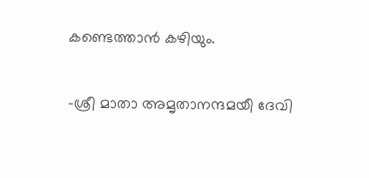കണ്ടെത്താൻ കഴിയും.

-ശ്രീ മാതാ അമൃതാനന്ദമയീ ദേവി